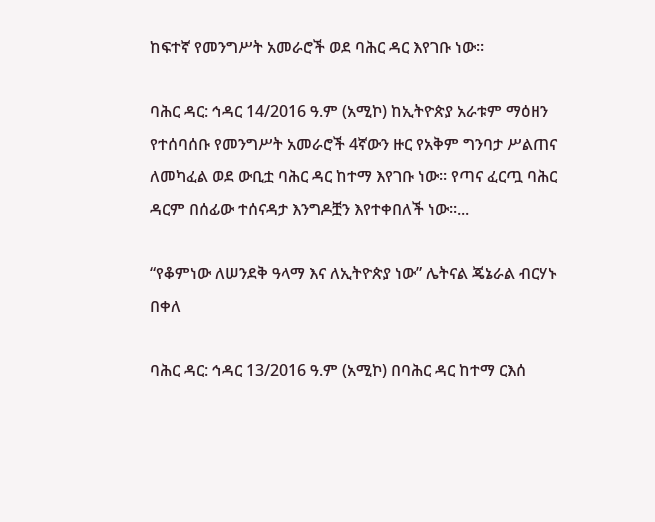ከፍተኛ የመንግሥት አመራሮች ወደ ባሕር ዳር እየገቡ ነው።

ባሕር ዳር: ኅዳር 14/2016 ዓ.ም (አሚኮ) ከኢትዮጵያ አራቱም ማዕዘን የተሰባሰቡ የመንግሥት አመራሮች 4ኛውን ዙር የአቅም ግንባታ ሥልጠና ለመካፈል ወደ ውቢቷ ባሕር ዳር ከተማ እየገቡ ነው። የጣና ፈርጧ ባሕር ዳርም በሰፊው ተሰናዳታ እንግዶቿን እየተቀበለች ነው።...

“የቆምነው ለሠንደቅ ዓላማ እና ለኢትዮጵያ ነው” ሌትናል ጄኔራል ብርሃኑ በቀለ

ባሕር ዳር: ኅዳር 13/2016 ዓ.ም (አሚኮ) በባሕር ዳር ከተማ ርእሰ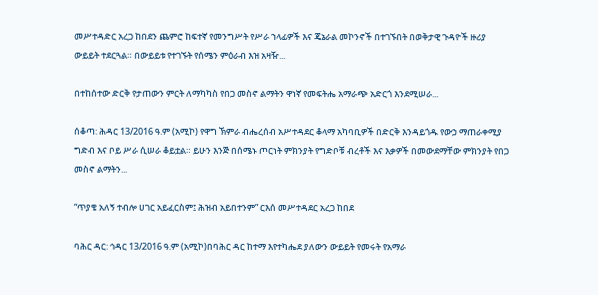መሥተዳድር አረጋ ከበደን ጨምሮ ከፍተኛ የመንግሥት የሥራ ኀላፊዎች እና ጄኔራል መኮንኖች በተገኙበት በወቅታዊ ጉዳዮች ዙሪያ ውይይት ተደርጓል። በውይይቱ የተገኙት የሰሜን ምዕራብ እዝ አዛዥ...

በተከሰተው ድርቅ የታጠውን ምርት ለማካካስ የበጋ መስኖ ልማትን ዋነኛ የመፍትሔ አማራጭ አድርጎ እንደሚሠራ...

ሰቆጣ: ሕዳር 13/2016 ዓ.ም (አሚኮ) የዋግ ኽምራ ብሔረሰብ አሥተዳደር ቆላማ አካባቢዎች በድርቅ እንዳይጎዱ የውኃ ማጠራቀሚያ ግድብ እና ቦይ ሥራ ሲሠራ ቆይቷል። ይሁን እንጅ በሰሜኑ ጦርነት ምክንያት የግድቦቹ ብረቶች እና እቃዎች በመውደማቸው ምክንያት የበጋ መስኖ ልማትን...

“ጥያቄ አለኝ ተብሎ ሀገር አይፈርስም፤ ሕዝብ አይበተንም” ርእሰ መሥተዳደር አረጋ ከበደ

ባሕር ዳር: ኅዳር 13/2016 ዓ.ም (አሚኮ)በባሕር ዳር ከተማ እየተካሔደ ያለውን ውይይት የመሩት የአማራ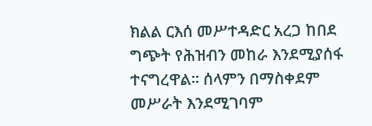ክልል ርእሰ መሥተዳድር አረጋ ከበደ ግጭት የሕዝብን መከራ እንደሚያሰፋ ተናግረዋል። ሰላምን በማስቀደም መሥራት እንደሚገባም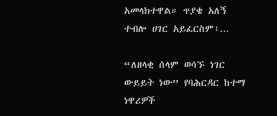አመላክተዋል። ጥያቄ አለኝ ተብሎ ሀገር አይፈርስም፣...

“ለዘላቂ ሰላም ወሳኙ ነገር ውይይት ነው” የባሕርዳር ከተማ ነዋሪዎች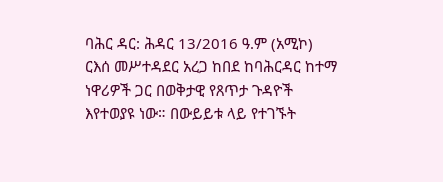ባሕር ዳር: ሕዳር 13/2016 ዓ.ም (አሚኮ) ርእሰ መሥተዳደር አረጋ ከበደ ከባሕርዳር ከተማ ነዋሪዎች ጋር በወቅታዊ የጸጥታ ጉዳዮች እየተወያዩ ነው። በውይይቱ ላይ የተገኙት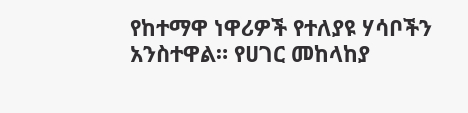የከተማዋ ነዋሪዎች የተለያዩ ሃሳቦችን አንስተዋል። የሀገር መከላከያ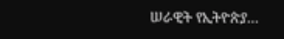ሠራዊት የኢትዮጵያ...